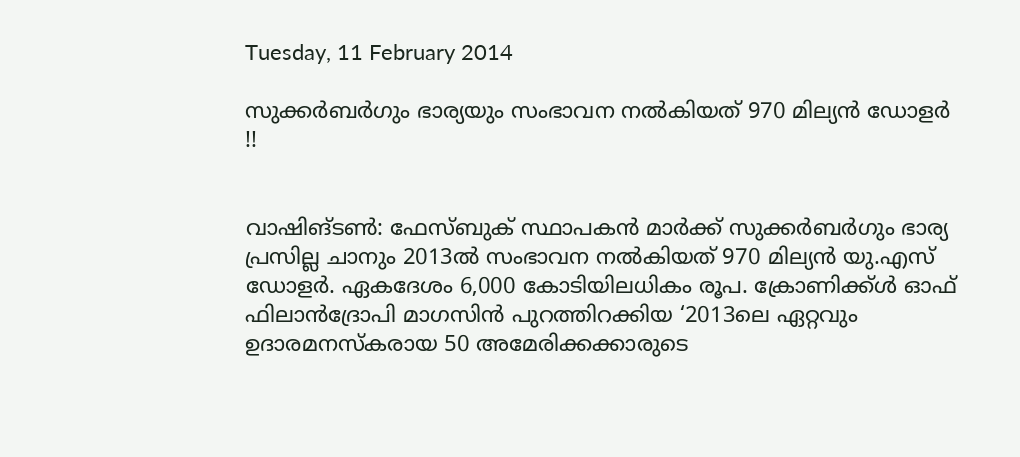Tuesday, 11 February 2014

സുക്കര്‍ബര്‍ഗും ഭാര്യയും സംഭാവന നല്‍കിയത് 970 മില്യന്‍ ഡോളര്‍ !!


വാഷിങ്ടണ്‍: ഫേസ്ബുക് സ്ഥാപകന്‍ മാര്‍ക്ക് സുക്കര്‍ബര്‍ഗും ഭാര്യ പ്രസില്ല ചാനും 2013ല്‍ സംഭാവന നല്‍കിയത് 970 മില്യന്‍ യു.എസ് ഡോളര്‍. ഏകദേശം 6,000 കോടിയിലധികം രൂപ. ക്രോണിക്ക്ള്‍ ഓഫ് ഫിലാന്‍ദ്രോപി മാഗസിന്‍ പുറത്തിറക്കിയ ‘2013ലെ ഏറ്റവും ഉദാരമനസ്കരായ 50 അമേരിക്കക്കാരുടെ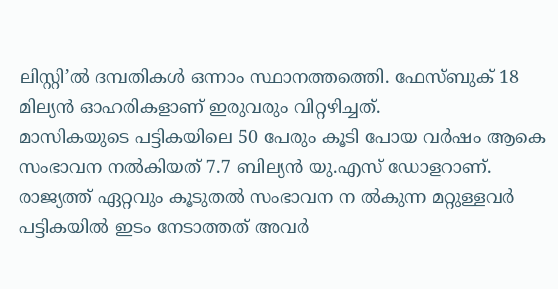ലിസ്റ്റി’ല്‍ ദമ്പതികള്‍ ഒന്നാം സ്ഥാനത്തത്തെി. ഫേസ്ബുക് 18 മില്യന്‍ ഓഹരികളാണ് ഇരുവരും വിറ്റഴിച്ചത്.
മാസികയുടെ പട്ടികയിലെ 50 പേരും കൂടി പോയ വര്‍ഷം ആകെ സംഭാവന നല്‍കിയത് 7.7 ബില്യന്‍ യു.എസ് ഡോളറാണ്.
രാജ്യത്ത് ഏറ്റവും കൂടുതല്‍ സംഭാവന ന ല്‍കുന്ന മറ്റുള്ളവര്‍ പട്ടികയില്‍ ഇടം നേടാത്തത് അവര്‍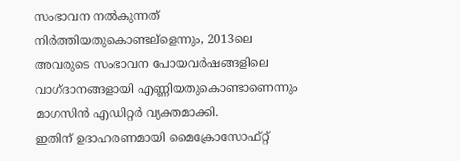സംഭാവന നല്‍കുന്നത് നിര്‍ത്തിയതുകൊണ്ടല്ളെന്നും, 2013ലെ അവരുടെ സംഭാവന പോയവര്‍ഷങ്ങളിലെ വാഗ്ദാനങ്ങളായി എണ്ണിയതുകൊണ്ടാണെന്നും മാഗസിന്‍ എഡിറ്റര്‍ വ്യക്തമാക്കി.
ഇതിന് ഉദാഹരണമായി മൈക്രോസോഫ്റ്റ്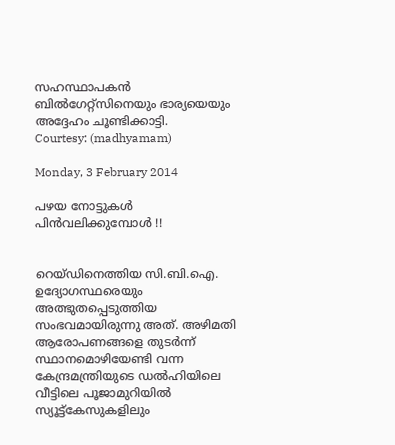സഹസ്ഥാപകന്‍ ബില്‍ഗേറ്റ്സിനെയും ഭാര്യയെയും അദ്ദേഹം ചൂണ്ടിക്കാട്ടി.
Courtesy: (madhyamam)

Monday, 3 February 2014

പഴയ നോട്ടുകള്‍ പിന്‍വലിക്കുമ്പോള്‍ !!


റെയ്ഡിനെത്തിയ സി.ബി.ഐ. ഉദ്യോഗസ്ഥരെയും അത്ഭുതപ്പെടുത്തിയ സംഭവമായിരുന്നു അത്. അഴിമതി ആരോപണങ്ങളെ തുടര്‍ന്ന് സ്ഥാനമൊഴിയേണ്ടി വന്ന കേന്ദ്രമന്ത്രിയുടെ ഡല്‍ഹിയിലെ വീട്ടിലെ പൂജാമുറിയില്‍ സ്യൂട്ട്‌കേസുകളിലും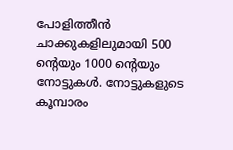പോളിത്തീന്‍ ചാക്കുകളിലുമായി 500 ന്റെയും 1000 ന്റെയും നോട്ടുകള്‍. നോട്ടുകളുടെ കൂമ്പാരം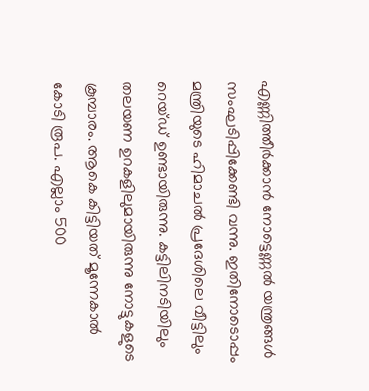എണ്ണിത്തീര്‍ക്കാന്‍ നോട്ടെണ്ണല്‍ യന്ത്രങ്ങള്‍ സംഘടിപ്പിക്കേണ്ടി വന്നു. ഇതിനോടൊപ്പം മന്ത്രിയുടെ ഹിമാചല്‍ പ്രദേശിലെ വീട്ടിലും റെയ്ഡ് ഉണ്ടായിരുന്നു. കട്ടിലിനടിയിലും തലയണ ഉറകളിലുമായിരുന്നു നോട്ടുകളുടെ കൂമ്പാരം. ആകെ കിട്ടിയത് മൂന്നേകാല്‍ കോടി രൂപ. എല്ലാം 500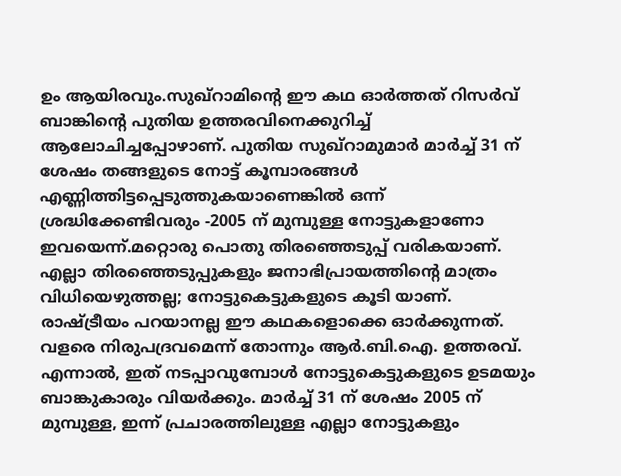ഉം ആയിരവും.സുഖ്‌റാമിന്റെ ഈ കഥ ഓര്‍ത്തത് റിസര്‍വ് ബാങ്കിന്റെ പുതിയ ഉത്തരവിനെക്കുറിച്ച് ആലോചിച്ചപ്പോഴാണ്. പുതിയ സുഖ്‌റാമുമാര്‍ മാര്‍ച്ച് 31 ന് ശേഷം തങ്ങളുടെ നോട്ട് കൂമ്പാരങ്ങള്‍ എണ്ണിത്തിട്ടപ്പെടുത്തുകയാണെങ്കില്‍ ഒന്ന് ശ്രദ്ധിക്കേണ്ടിവരും -2005 ന് മുമ്പുള്ള നോട്ടുകളാണോ ഇവയെന്ന്.മറ്റൊരു പൊതു തിരഞ്ഞെടുപ്പ് വരികയാണ്. എല്ലാ തിരഞ്ഞെടുപ്പുകളും ജനാഭിപ്രായത്തിന്റെ മാത്രം വിധിയെഴുത്തല്ല; നോട്ടുകെട്ടുകളുടെ കൂടി യാണ്. രാഷ്ട്രീയം പറയാനല്ല ഈ കഥകളൊക്കെ ഓര്‍ക്കുന്നത്. വളരെ നിരുപദ്രവമെന്ന് തോന്നും ആര്‍.ബി.ഐ. ഉത്തരവ്. എന്നാല്‍, ഇത് നടപ്പാവുമ്പോള്‍ നോട്ടുകെട്ടുകളുടെ ഉടമയും ബാങ്കുകാരും വിയര്‍ക്കും. മാര്‍ച്ച് 31 ന് ശേഷം 2005 ന് മുമ്പുള്ള, ഇന്ന് പ്രചാരത്തിലുള്ള എല്ലാ നോട്ടുകളും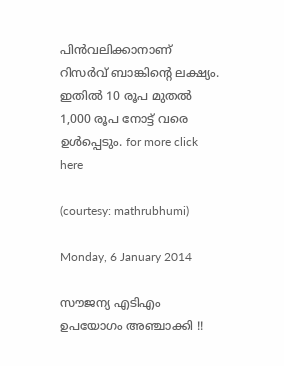പിന്‍വലിക്കാനാണ് റിസര്‍വ് ബാങ്കിന്റെ ലക്ഷ്യം. ഇതില്‍ 10 രൂപ മുതല്‍ 1,000 രൂപ നോട്ട് വരെ ഉള്‍പ്പെടും. for more click here

(courtesy: mathrubhumi)

Monday, 6 January 2014

സൗജന്യ എടിഎം ഉപയോഗം അഞ്ചാക്കി !!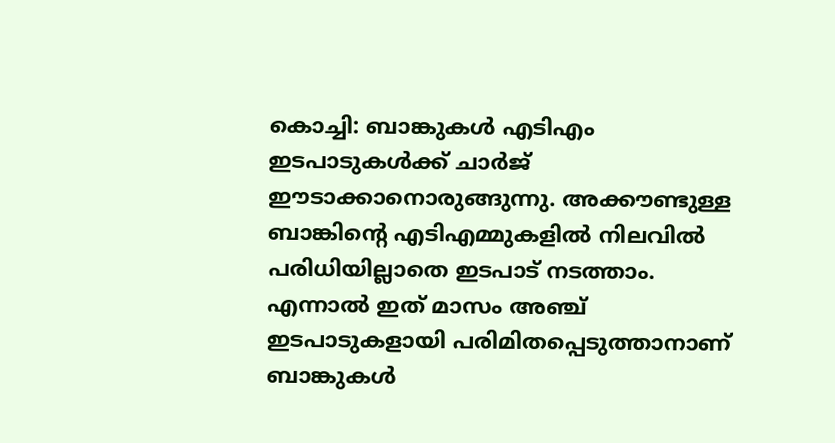കൊച്ചി: ബാങ്കുകള്‍ എടിഎം ഇടപാടുകള്‍ക്ക് ചാര്‍ജ് ഈടാക്കാനൊരുങ്ങുന്നു. അക്കൗണ്ടുള്ള ബാങ്കിന്റെ എടിഎമ്മുകളില്‍ നിലവില്‍ പരിധിയില്ലാതെ ഇടപാട് നടത്താം. എന്നാല്‍ ഇത് മാസം അഞ്ച് ഇടപാടുകളായി പരിമിതപ്പെടുത്താനാണ് ബാങ്കുകള്‍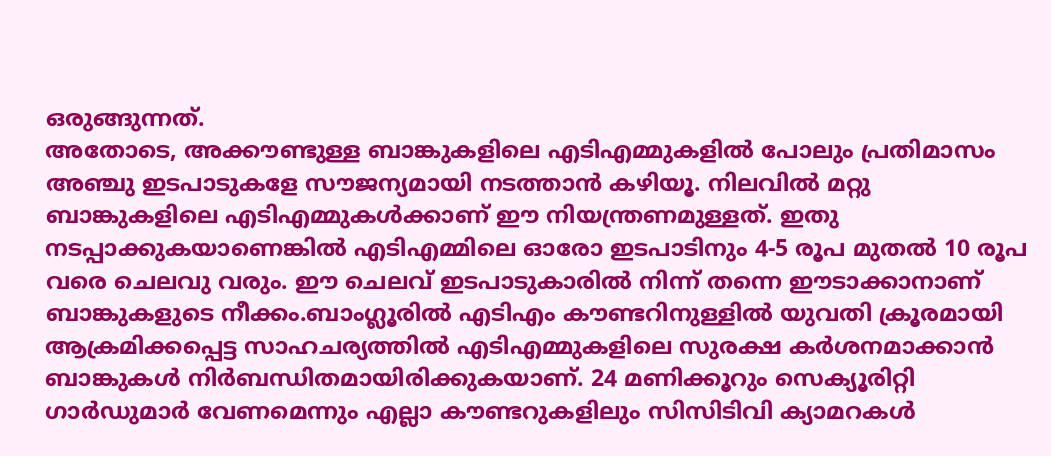ഒരുങ്ങുന്നത്.
അതോടെ, അക്കൗണ്ടുള്ള ബാങ്കുകളിലെ എടിഎമ്മുകളില്‍ പോലും പ്രതിമാസം അഞ്ചു ഇടപാടുകളേ സൗജന്യമായി നടത്താന്‍ കഴിയൂ. നിലവില്‍ മറ്റു ബാങ്കുകളിലെ എടിഎമ്മുകള്‍ക്കാണ് ഈ നിയന്ത്രണമുള്ളത്. ഇതു നടപ്പാക്കുകയാണെങ്കില്‍ എടിഎമ്മിലെ ഓരോ ഇടപാടിനും 4-5 രൂപ മുതല്‍ 10 രൂപ വരെ ചെലവു വരും. ഈ ചെലവ് ഇടപാടുകാരില്‍ നിന്ന് തന്നെ ഈടാക്കാനാണ് ബാങ്കുകളുടെ നീക്കം.ബാംഗ്ലൂരില്‍ എടിഎം കൗണ്ടറിനുള്ളില്‍ യുവതി ക്രൂരമായി ആക്രമിക്കപ്പെട്ട സാഹചര്യത്തില്‍ എടിഎമ്മുകളിലെ സുരക്ഷ കര്‍ശനമാക്കാന്‍ ബാങ്കുകള്‍ നിര്‍ബന്ധിതമായിരിക്കുകയാണ്. 24 മണിക്കൂറും സെക്യൂരിറ്റി ഗാര്‍ഡുമാര്‍ വേണമെന്നും എല്ലാ കൗണ്ടറുകളിലും സിസിടിവി ക്യാമറകള്‍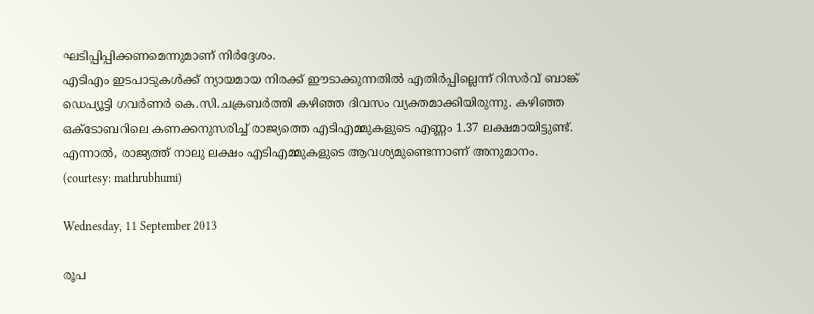ഘടിപ്പിപ്പിക്കണമെന്നുമാണ് നിര്‍ദ്ദേശം.
എടിഎം ഇടപാടുകള്‍ക്ക് ന്യായമായ നിരക്ക് ഈടാക്കുന്നതില്‍ എതിര്‍പ്പില്ലെന്ന് റിസര്‍വ് ബാങ്ക് ഡെപ്യൂട്ടി ഗവര്‍ണര്‍ കെ.സി.ചക്രബര്‍ത്തി കഴിഞ്ഞ ദിവസം വ്യക്തമാക്കിയിരുന്നു. കഴിഞ്ഞ ഒക്ടോബറിലെ കണക്കനുസരിച്ച് രാജ്യത്തെ എടിഎമ്മുകളുടെ എണ്ണം 1.37 ലക്ഷമായിട്ടുണ്ട്. എന്നാല്‍, രാജ്യത്ത് നാലു ലക്ഷം എടിഎമ്മുകളുടെ ആവശ്യമുണ്ടെന്നാണ് അനുമാനം.
(courtesy: mathrubhumi)

Wednesday, 11 September 2013

രൂപ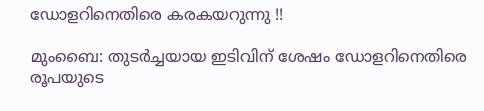ഡോളറിനെതിരെ കരകയറുന്നു !!

മുംബൈ: തുടര്‍ച്ചയായ ഇടിവിന് ശേഷം ഡോളറിനെതിരെ രൂപയുടെ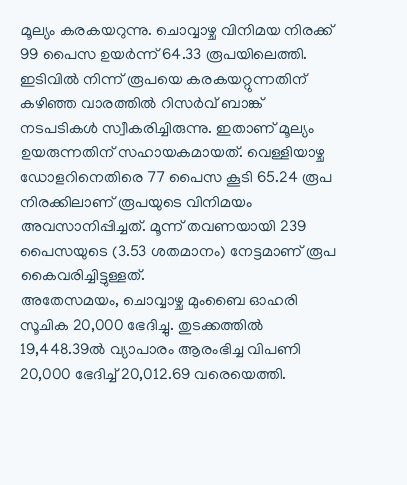മൂല്യം കരകയറുന്നു. ചൊവ്വാഴ്ച വിനിമയ നിരക്ക് 99 പൈസ ഉയര്‍ന്ന് 64.33 രൂപയിലെത്തി. ഇടിവില്‍ നിന്ന് രൂപയെ കരകയറ്റുന്നതിന് കഴിഞ്ഞ വാരത്തില്‍ റിസര്‍വ് ബാങ്ക് നടപടികള്‍ സ്വീകരിച്ചിരുന്നു. ഇതാണ് മൂല്യം ഉയരുന്നതിന് സഹായകമായത്. വെള്ളിയാഴ്ച ഡോളറിനെതിരെ 77 പൈസ കൂടി 65.24 രൂപ നിരക്കിലാണ് രൂപയുടെ വിനിമയം അവസാനിപ്പിച്ചത്. മൂന്ന് തവണയായി 239 പൈസയുടെ (3.53 ശതമാനം) നേട്ടമാണ് രൂപ കൈവരിച്ചിട്ടുള്ളത്.
അതേസമയം, ചൊവ്വാഴ്ച മുംബൈ ഓഹരി സൂചിക 20,000 ഭേദിച്ചു. തുടക്കത്തില്‍ 19,448.39ല്‍ വ്യാപാരം ആരംഭിച്ച വിപണി 20,000 ഭേദിച്ച് 20,012.69 വരെയെത്തി.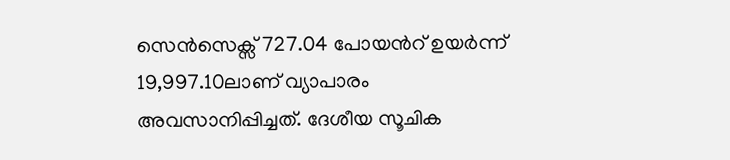സെന്‍സെക്സ് 727.04 പോയന്‍റ് ഉയര്‍ന്ന് 19,997.10ലാണ് വ്യാപാരം അവസാനിപ്പിച്ചത്. ദേശീയ സൂചിക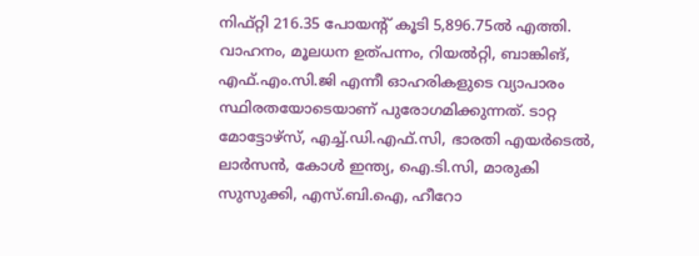നിഫ്റ്റി 216.35 പോയന്‍റ് കൂടി 5,896.75ല്‍ എത്തി.
വാഹനം, മൂലധന ഉത്പന്നം, റിയല്‍റ്റി, ബാങ്കിങ്, എഫ്.എം.സി.ജി എന്നീ ഓഹരികളുടെ വ്യാപാരം സ്ഥിരതയോടെയാണ് പുരോഗമിക്കുന്നത്. ടാറ്റ മോട്ടോഴ്സ്, എച്ച്.ഡി.എഫ്.സി, ഭാരതി എയര്‍ടെല്‍, ലാര്‍സന്‍, കോള്‍ ഇന്ത്യ, ഐ.ടി.സി, മാരുകി സുസുക്കി, എസ്.ബി.ഐ, ഹീറോ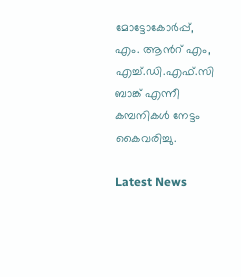മോട്ടോകോര്‍പ്പ്, എം. ആന്‍റ് എം, എച്ച്.ഡി.എഫ്.സി ബാങ്ക് എന്നീ കമ്പനികള്‍ നേട്ടം കൈവരിച്ചു.

Latest News